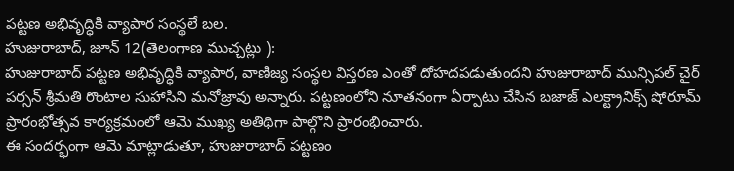పట్టణ అభివృద్ధికి వ్యాపార సంస్థలే బల.
హుజురాబాద్, జూన్ 12(తెలంగాణ ముచ్చట్లు ):
హుజురాబాద్ పట్టణ అభివృద్ధికి వ్యాపార, వాణిజ్య సంస్థల విస్తరణ ఎంతో దోహదపడుతుందని హుజురాబాద్ మున్సిపల్ చైర్ పర్సన్ శ్రీమతి రొంటాల సుహాసిని మనోజ్రావు అన్నారు. పట్టణంలోని నూతనంగా ఏర్పాటు చేసిన బజాజ్ ఎలక్ట్రానిక్స్ షోరూమ్ ప్రారంభోత్సవ కార్యక్రమంలో ఆమె ముఖ్య అతిథిగా పాల్గొని ప్రారంభించారు.
ఈ సందర్భంగా ఆమె మాట్లాడుతూ, హుజురాబాద్ పట్టణం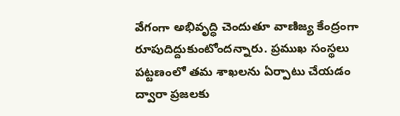వేగంగా అభివృద్ధి చెందుతూ వాణిజ్య కేంద్రంగా రూపుదిద్దుకుంటోందన్నారు. ప్రముఖ సంస్థలు పట్టణంలో తమ శాఖలను ఏర్పాటు చేయడం ద్వారా ప్రజలకు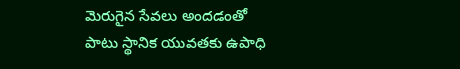మెరుగైన సేవలు అందడంతో పాటు స్థానిక యువతకు ఉపాధి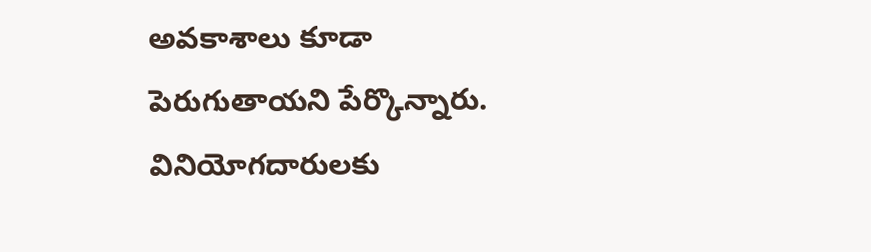అవకాశాలు కూడా పెరుగుతాయని పేర్కొన్నారు. వినియోగదారులకు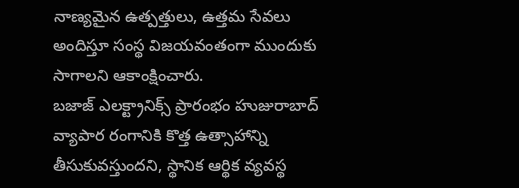నాణ్యమైన ఉత్పత్తులు, ఉత్తమ సేవలు అందిస్తూ సంస్థ విజయవంతంగా ముందుకు సాగాలని ఆకాంక్షించారు.
బజాజ్ ఎలక్ట్రానిక్స్ ప్రారంభం హుజురాబాద్ వ్యాపార రంగానికి కొత్త ఉత్సాహాన్ని తీసుకువస్తుందని, స్థానిక ఆర్థిక వ్యవస్థ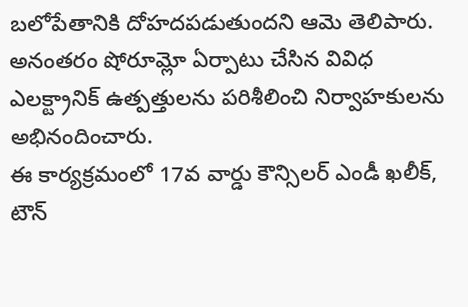బలోపేతానికి దోహదపడుతుందని ఆమె తెలిపారు. అనంతరం షోరూమ్లో ఏర్పాటు చేసిన వివిధ ఎలక్ట్రానిక్ ఉత్పత్తులను పరిశీలించి నిర్వాహకులను అభినందించారు.
ఈ కార్యక్రమంలో 17వ వార్డు కౌన్సిలర్ ఎండీ ఖలీక్, టౌన్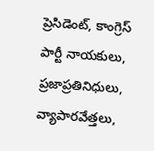ప్రెసిడెంట్, కాంగ్రెస్ పార్టీ నాయకులు, ప్రజాప్రతినిధులు, వ్యాపారవేత్తలు,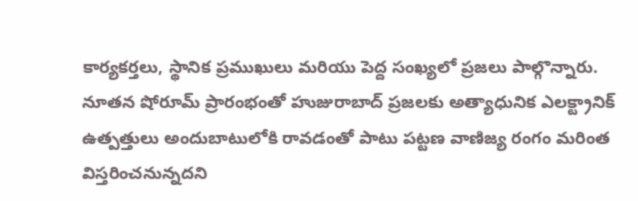కార్యకర్తలు, స్థానిక ప్రముఖులు మరియు పెద్ద సంఖ్యలో ప్రజలు పాల్గొన్నారు.
నూతన షోరూమ్ ప్రారంభంతో హుజురాబాద్ ప్రజలకు అత్యాధునిక ఎలక్ట్రానిక్ ఉత్పత్తులు అందుబాటులోకి రావడంతో పాటు పట్టణ వాణిజ్య రంగం మరింత విస్తరించనున్నదని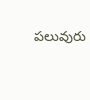పలువురు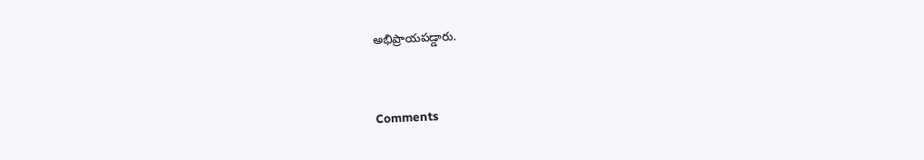అభిప్రాయపడ్డారు.


Comments